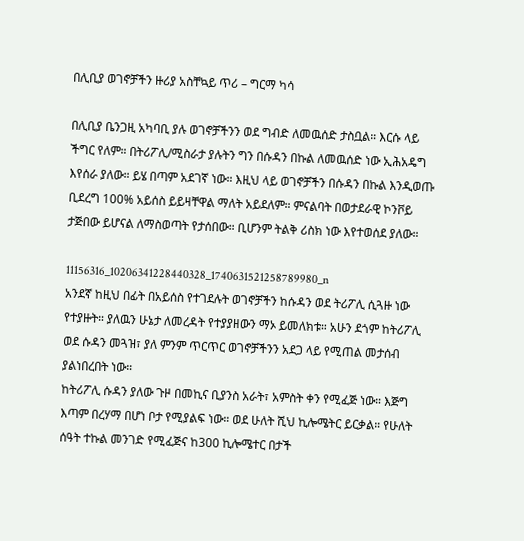በሊቢያ ወገኖቻችን ዙሪያ አስቸኳይ ጥሪ – ግርማ ካሳ

በሊቢያ ቤንጋዚ አካባቢ ያሉ ወገኖቻችንን ወደ ግብድ ለመዉሰድ ታስቧል። እርሱ ላይ ችግር የለም። በትሪፖሊ/ሚስራታ ያሉትን ግን በሱዳን በኩል ለመዉሰድ ነው ኢሕአዴግ እየሰራ ያለው። ይሄ በጣም አደገኛ ነው። እዚህ ላይ ወገኖቻችን በሱዳን በኩል እንዲወጡ ቢደረግ 100% አይሰስ ይይዛቸዋል ማለት አይደለም። ምናልባት በወታደራዊ ኮንቮይ ታጅበው ይሆናል ለማስወጣት የታሰበው። ቢሆንም ትልቅ ሪስክ ነው እየተወሰደ ያለው።

11156316_10206341228440328_1740631521258789980_n
አንደኛ ከዚህ በፊት በአይሰስ የተገደሉት ወገኖቻችን ከሱዳን ወደ ትሪፖሊ ሲጓዙ ነው የተያዙት። ያለዉን ሁኔታ ለመረዳት የተያያዘውን ማኦ ይመለክቱ። አሁን ደጎም ከትሪፖሊ ወደ ሱዳን መጓዝ፣ ያለ ምንም ጥርጥር ወገኖቻችንን አደጋ ላይ የሚጠል መታሰብ ያልነበረበት ነው።
ከትሪፖሊ ሱዳን ያለው ጉዞ በመኪና ቢያንስ አራት፣ አምስት ቀን የሚፈጅ ነው። እጅግ እጣም በረሃማ በሆነ ቦታ የሚያልፍ ነው። ወደ ሁለት ሺህ ኪሎሜትር ይርቃል። የሁለት ሰዓት ተኩል መንገድ የሚፈጅና ከ300 ኪሎሜተር በታች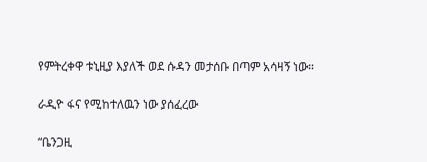የምትረቀዋ ቱኒዚያ እያለች ወደ ሱዳን መታሰቡ በጣም አሳዛኝ ነው።

ራዲዮ ፋና የሚከተለዉን ነው ያሰፈረው

“ቤንጋዚ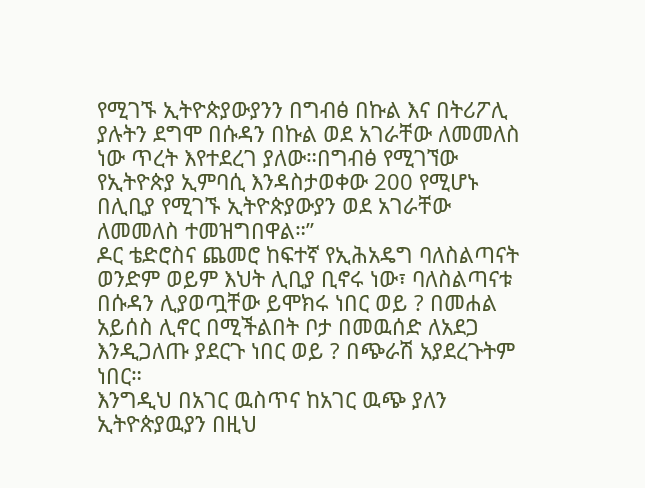የሚገኙ ኢትዮጵያውያንን በግብፅ በኩል እና በትሪፖሊ ያሉትን ደግሞ በሱዳን በኩል ወደ አገራቸው ለመመለስ ነው ጥረት እየተደረገ ያለው።በግብፅ የሚገኘው የኢትዮጵያ ኢምባሲ እንዳስታወቀው 200 የሚሆኑ በሊቢያ የሚገኙ ኢትዮጵያውያን ወደ አገራቸው ለመመለስ ተመዝግበዋል።”
ዶር ቴድሮስና ጨመሮ ከፍተኛ የኢሕአዴግ ባለስልጣናት ወንድም ወይም እህት ሊቢያ ቢኖሩ ነው፣ ባለስልጣናቱ በሱዳን ሊያወጧቸው ይሞክሩ ነበር ወይ ? በመሐል አይሰስ ሊኖር በሚችልበት ቦታ በመዉሰድ ለአደጋ እንዲጋለጡ ያደርጉ ነበር ወይ ? በጭራሽ አያደረጉትም ነበር።
እንግዲህ በአገር ዉስጥና ከአገር ዉጭ ያለን ኢትዮጵያዉያን በዚህ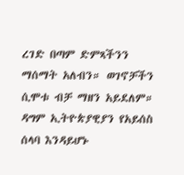ረገድ በጣም ድምጻችንን ማሰማት አለብን። ወገኖቻችን ሲሞቱ ብቻ ማዘን አይደለም። ዳግም ኢትዮጵያዊያን የአይሰስ ሰላባ እንዳይሆኑ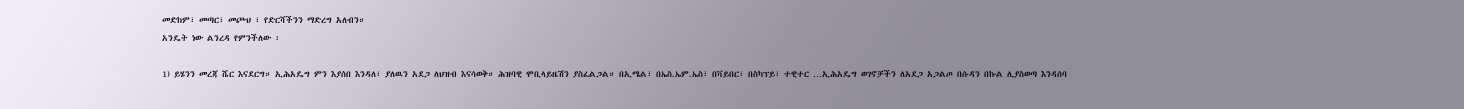መድከም፣ መጣር፣ መጮህ ፣ የድርሻችንን ማድረግ አለብን።
አንዴት ነው ልንረዳ የምንችለው ፡

1) ይሄንን መረጃ ሼር እናደርግ። ኢሕአዴግ ምን እያሰበ እንዳለ፣ ያለዉን አደጋ ለህዝብ እናሳወቅ። ሕዝባዊ ሞቢላይዜሽን ያስፈልጋል። በኢሜል፣ በኤስ.ኤም.ኤስ፣ በቫይበር፣ በስካፕይ፣ ተዊተር …ኢሕአዴግ ወገኖቻችን ለአደጋ አጋልጦ በሱዳን በኩል ሊያስወጣ እንዳሰባ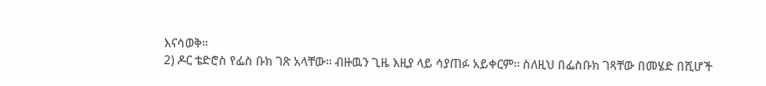እናሳወቅ።
2) ዶር ቴድሮስ የፌስ ቡክ ገጽ አላቸው። ብዙዉን ጊዜ እዚያ ላይ ሳያጠፉ አይቀርም። ስለዚህ በፌስቡክ ገጻቸው በመሄድ በሺሆች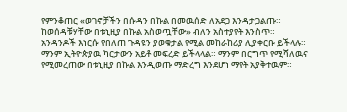የምንቆጠር «ወገኖቻችን በሱዳን በኩል በመዉሰድ ለአደጋ እንዳታጋልጡ። ከወሰዳቹሃቸው በቱኒዚያ በኩል አስወጧቸው» ብለን አስተያየት እንስጥ።
አንዳንዶች እነርሱ የበለጠ ጉዳዩን ያወቁታል የሚል መከራከሪያ ሊያቀርቡ ይችላሉ። ማንም ኢትዮጵያዉ ካርታውን አይቶ መፍረድ ይችላላል። ማንም በርግጥ የሚሻለዉና የሚመረጠው በቱኒዚያ በኩል እንዲወጡ ማድረግ እንደሆነ ማየት አያቅተዉም።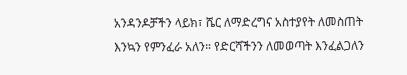አንዳንዶቻችን ላይክ፣ ሼር ለማድረግና አስተያየት ለመስጠት እንኳን የምንፈራ አለን። የድርሻችንን ለመወጣት እንፈልጋለን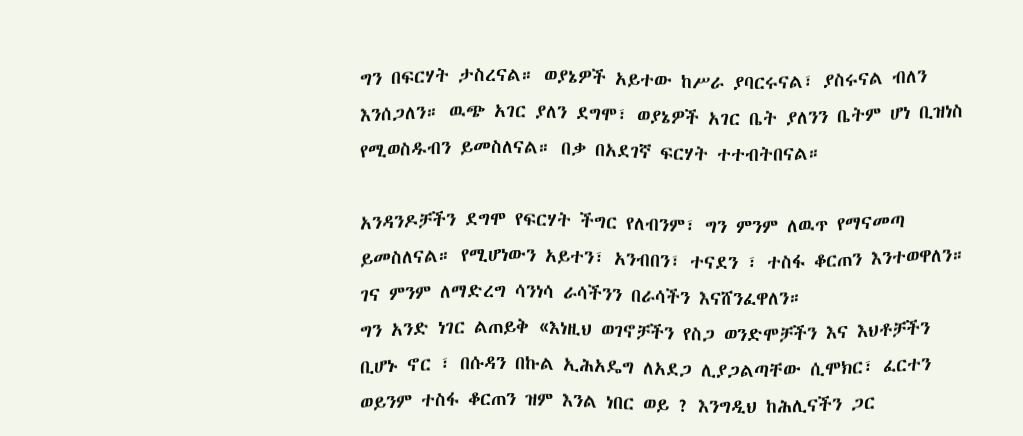ግን በፍርሃት ታስረናል። ወያኔዎች አይተው ከሥራ ያባርሩናል፣ ያስሩናል ብለን እንሰጋለን። ዉጭ አገር ያለን ደግሞ፣ ወያኔዎች አገር ቤት ያለንን ቤትም ሆነ ቢዝነስ የሚወስዱብን ይመስለናል። በቃ በአደገኛ ፍርሃት ተተብትበናል።

አንዳንዶቻችን ደግሞ የፍርሃት ችግር የለብንም፣ ግን ምንም ለዉጥ የማናመጣ ይመስለናል። የሚሆነውን አይተን፣ አንብበን፣ ተናደን ፣ ተስፋ ቆርጠን እንተወዋለን። ገና ምንም ለማድረግ ሳንነሳ ራሳችንን በራሳችን እናሸንፈዋለን።
ግን አንድ ነገር ልጠይቅ «እነዚህ ወገኖቻችን የስጋ ወንድሞቻችን እና እህቶቻችን ቢሆኑ ኖር ፣ በሱዳን በኩል ኢሕአዴግ ለአደጋ ሊያጋልጣቸው ሲሞክር፣ ፈርተን ወይንም ተስፋ ቆርጠን ዝም እንል ነበር ወይ ? እንግዲህ ከሕሊናችን ጋር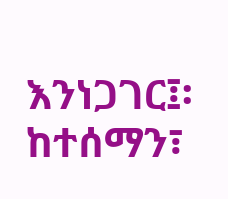እንነጋገር፤፡ ከተሰማን፣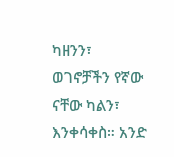ካዘንን፣ ወገኖቻችን የኛው ናቸው ካልን፣ እንቀሳቀስ። አንድ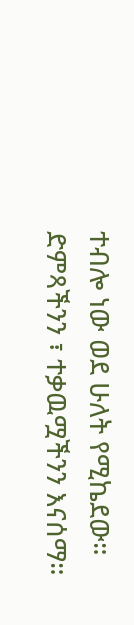ተብሎ ነው ወደ ሁለት የሚኬደው። ድምጻችንን ፣ ተቃዉሟችንን እናሰማ።